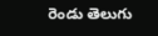రెండు తెలుగు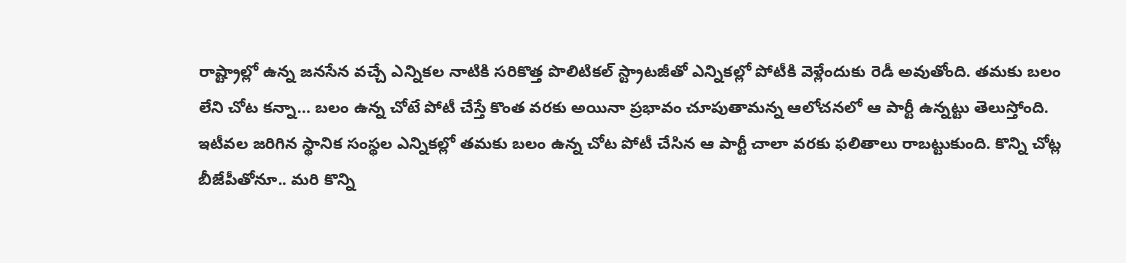రాష్ట్రాల్లో ఉన్న జనసేన వచ్చే ఎన్నికల నాటికి సరికొత్త పొలిటికల్ స్ట్రాటజీతో ఎన్నికల్లో పోటీకి వెళ్లేందుకు రెడీ అవుతోంది. తమకు బలం లేని చోట కన్నా… బలం ఉన్న చోటే పోటీ చేస్తే కొంత వరకు అయినా ప్రభావం చూపుతామన్న ఆలోచనలో ఆ పార్టీ ఉన్నట్టు తెలుస్తోంది. ఇటీవల జరిగిన స్థానిక సంస్థల ఎన్నికల్లో తమకు బలం ఉన్న చోట పోటీ చేసిన ఆ పార్టీ చాలా వరకు ఫలితాలు రాబట్టుకుంది. కొన్ని చోట్ల బీజేపీతోనూ.. మరి కొన్ని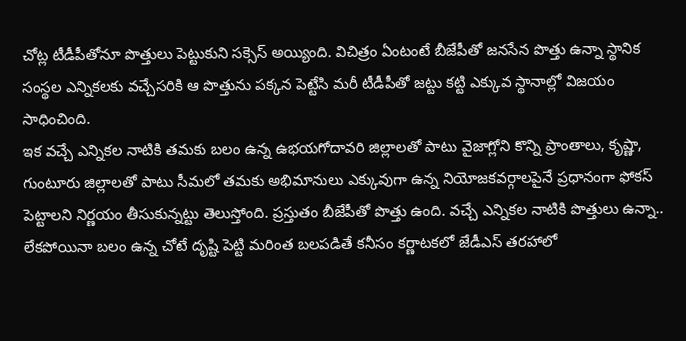చోట్ల టీడీపీతోనూ పొత్తులు పెట్టుకుని సక్సెస్ అయ్యింది. విచిత్రం ఏంటంటే బీజేపీతో జనసేన పొత్తు ఉన్నా స్థానిక సంస్థల ఎన్నికలకు వచ్చేసరికి ఆ పొత్తును పక్కన పెట్టేసి మరీ టీడీపీతో జట్టు కట్టి ఎక్కువ స్థానాల్లో విజయం సాధించింది.
ఇక వచ్చే ఎన్నికల నాటికి తమకు బలం ఉన్న ఉభయగోదావరి జిల్లాలతో పాటు వైజాగ్లోని కొన్ని ప్రాంతాలు, కృష్ణా, గుంటూరు జిల్లాలతో పాటు సీమలో తమకు అభిమానులు ఎక్కువుగా ఉన్న నియోజకవర్గాలపైనే ప్రధానంగా ఫోకస్ పెట్టాలని నిర్ణయం తీసుకున్నట్టు తెలుస్తోంది. ప్రస్తుతం బీజేపీతో పొత్తు ఉంది. వచ్చే ఎన్నికల నాటికి పొత్తులు ఉన్నా.. లేకపోయినా బలం ఉన్న చోటే దృష్టి పెట్టి మరింత బలపడితే కనీసం కర్ణాటకలో జేడీఎస్ తరహాలో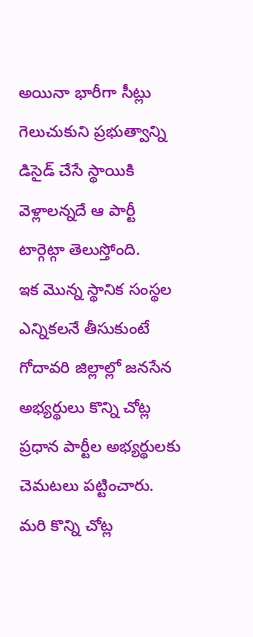అయినా భారీగా సీట్లు గెలుచుకుని ప్రభుత్వాన్ని డిసైడ్ చేసే స్థాయికి వెళ్లాలన్నదే ఆ పార్టీ టార్గెట్గా తెలుస్తోంది.
ఇక మొన్న స్థానిక సంస్థల ఎన్నికలనే తీసుకుంటే గోదావరి జిల్లాల్లో జనసేన అభ్యర్థులు కొన్ని చోట్ల ప్రధాన పార్టీల అభ్యర్థులకు చెమటలు పట్టించారు. మరి కొన్ని చోట్ల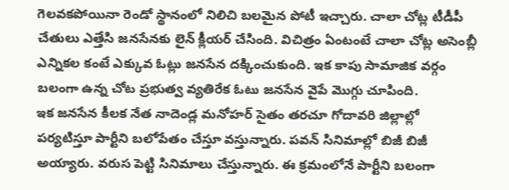గెలవకపోయినా రెండో స్థానంలో నిలిచి బలమైన పోటీ ఇచ్చారు. చాలా చోట్ల టీడీపీ చేతులు ఎత్తేసి జనసేనకు లైన్ క్లీయర్ చేసింది. విచిత్రం ఏంటంటే చాలా చోట్ల అసెంబ్లీ ఎన్నికల కంటే ఎక్కువ ఓట్లు జనసేన దక్కించుకుంది. ఇక కాపు సామాజిక వర్గం బలంగా ఉన్న చోట ప్రభుత్వ వ్యతిరేక ఓటు జనసేన వైపే మొగ్గు చూపింది.
ఇక జనసేన కీలక నేత నాదెండ్ల మనోహర్ సైతం తరచూ గోదావరి జిల్లాల్లో పర్యటిస్తూ పార్టీని బలోపేతం చేస్తూ వస్తున్నారు. పవన్ సినిమాల్లో బిజీ బిజీ అయ్యారు. వరుస పెట్టి సినిమాలు చేస్తున్నారు. ఈ క్రమంలోనే పార్టీని బలంగా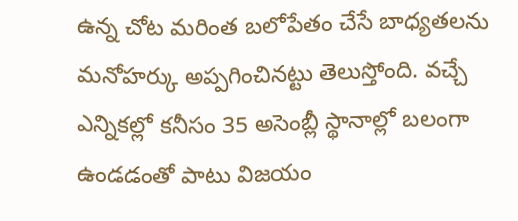ఉన్న చోట మరింత బలోపేతం చేసే బాధ్యతలను మనోహర్కు అప్పగించినట్టు తెలుస్తోంది. వచ్చే ఎన్నికల్లో కనీసం 35 అసెంబ్లీ స్థానాల్లో బలంగా ఉండడంతో పాటు విజయం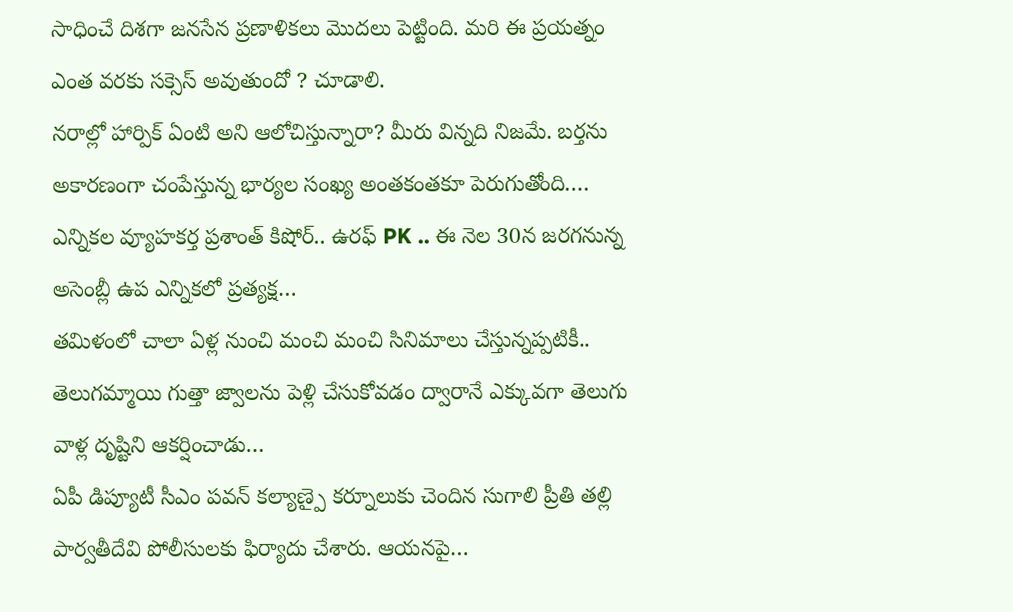సాధించే దిశగా జనసేన ప్రణాళికలు మొదలు పెట్టింది. మరి ఈ ప్రయత్నం ఎంత వరకు సక్సెస్ అవుతుందో ? చూడాలి.
నరాల్లో హార్పిక్ ఏంటి అని ఆలోచిస్తున్నారా? మీరు విన్నది నిజమే. బర్తను అకారణంగా చంపేస్తున్న భార్యల సంఖ్య అంతకంతకూ పెరుగుతోంది.…
ఎన్నికల వ్యూహకర్త ప్రశాంత్ కిషోర్.. ఉరఫ్ PK .. ఈ నెల 30న జరగనున్న అసెంబ్లీ ఉప ఎన్నికలో ప్రత్యక్ష…
తమిళంలో చాలా ఏళ్ల నుంచి మంచి మంచి సినిమాలు చేస్తున్నప్పటికీ.. తెలుగమ్మాయి గుత్తా జ్వాలను పెళ్లి చేసుకోవడం ద్వారానే ఎక్కువగా తెలుగు వాళ్ల దృష్టిని ఆకర్షించాడు…
ఏపీ డిప్యూటీ సీఎం పవన్ కల్యాణ్పై కర్నూలుకు చెందిన సుగాలి ప్రీతి తల్లి పార్వతీదేవి పోలీసులకు ఫిర్యాదు చేశారు. ఆయనపై…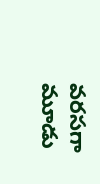వరసగా మూడు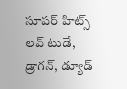సూపర్ హిట్స్ లవ్ టుడే, డ్రాగన్, డ్యూడ్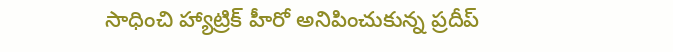సాధించి హ్యాట్రిక్ హీరో అనిపించుకున్న ప్రదీప్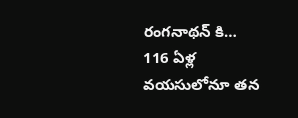రంగనాథన్ కి…
116 ఏళ్ల వయసులోనూ తన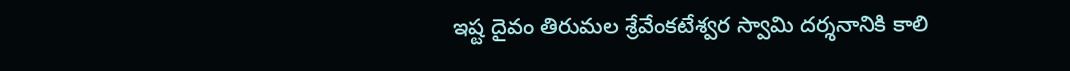ఇష్ట దైవం తిరుమల శ్రేవేంకటేశ్వర స్వామి దర్శనానికి కాలి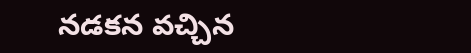నడకన వచ్చిన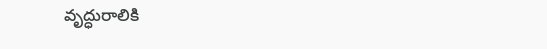వృద్ధురాలికి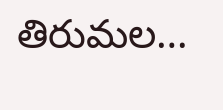తిరుమల…